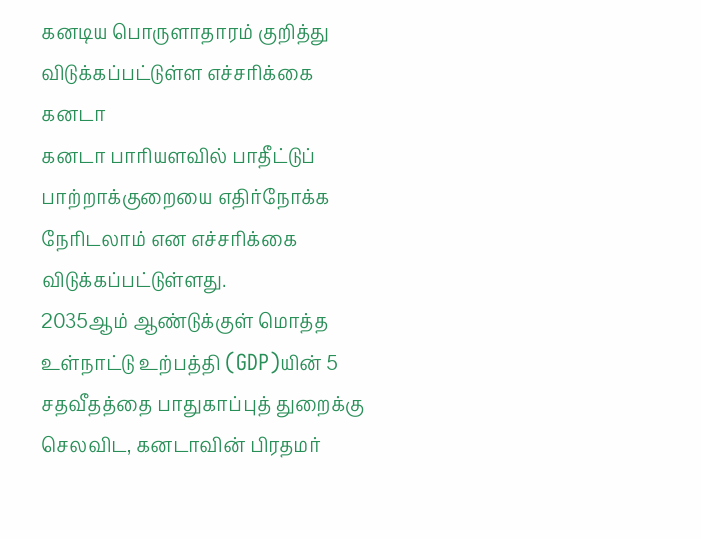கனடிய பொருளாதாரம் குறித்து விடுக்கப்பட்டுள்ள எச்சரிக்கை
கனடா
கனடா பாரியளவில் பாதீட்டுப் பாற்றாக்குறையை எதிர்நோக்க நேரிடலாம் என எச்சரிக்கை விடுக்கப்பட்டுள்ளது.
2035ஆம் ஆண்டுக்குள் மொத்த உள்நாட்டு உற்பத்தி (GDP)யின் 5 சதவீதத்தை பாதுகாப்புத் துறைக்கு செலவிட, கனடாவின் பிரதமர்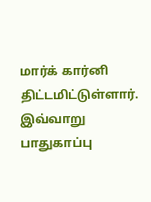மார்க் கார்னி திட்டமிட்டுள்ளார்.
இவ்வாறு பாதுகாப்பு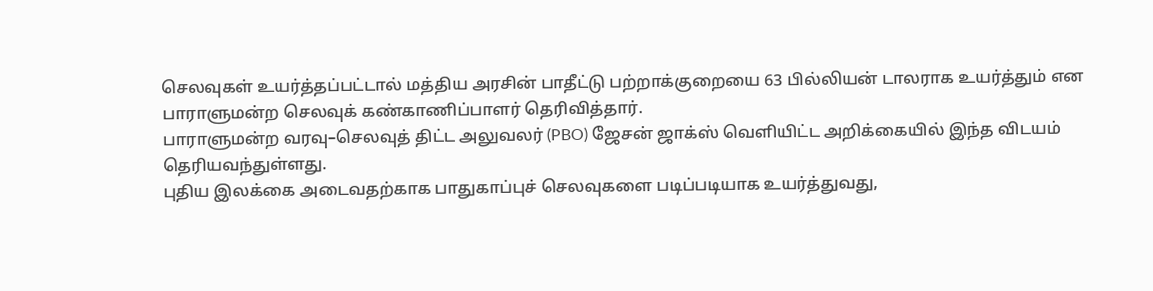செலவுகள் உயர்த்தப்பட்டால் மத்திய அரசின் பாதீட்டு பற்றாக்குறையை 63 பில்லியன் டாலராக உயர்த்தும் என பாராளுமன்ற செலவுக் கண்காணிப்பாளர் தெரிவித்தார்.
பாராளுமன்ற வரவு–செலவுத் திட்ட அலுவலர் (PBO) ஜேசன் ஜாக்ஸ் வெளியிட்ட அறிக்கையில் இந்த விடயம் தெரியவந்துள்ளது.
புதிய இலக்கை அடைவதற்காக பாதுகாப்புச் செலவுகளை படிப்படியாக உயர்த்துவது,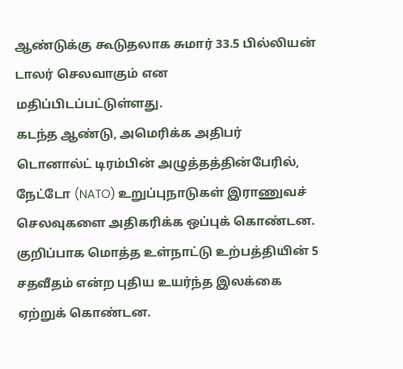ஆண்டுக்கு கூடுதலாக சுமார் 33.5 பில்லியன் டாலர் செலவாகும் என மதிப்பிடப்பட்டுள்ளது.
கடந்த ஆண்டு, அமெரிக்க அதிபர் டொனால்ட் டிரம்பின் அழுத்தத்தின்பேரில், நேட்டோ (NATO) உறுப்புநாடுகள் இராணுவச் செலவுகளை அதிகரிக்க ஒப்புக் கொண்டன.
குறிப்பாக மொத்த உள்நாட்டு உற்பத்தியின் 5 சதவீதம் என்ற புதிய உயர்ந்த இலக்கை ஏற்றுக் கொண்டன.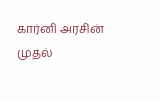கார்னி அரசின் முதல்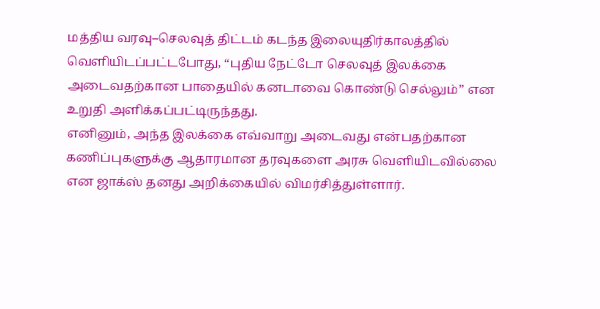மத்திய வரவு–செலவுத் திட்டம் கடந்த இலையுதிர்காலத்தில் வெளியிடப்பட்டபோது, “புதிய நேட்டோ செலவுத் இலக்கை அடைவதற்கான பாதையில் கனடாவை கொண்டு செல்லும்” என உறுதி அளிக்கப்பட்டிருந்தது.
எனினும், அந்த இலக்கை எவ்வாறு அடைவது என்பதற்கான கணிப்புகளுக்கு ஆதாரமான தரவுகளை அரசு வெளியிடவில்லை என ஜாக்ஸ் தனது அறிக்கையில் விமர்சித்துள்ளார்.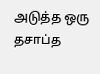அடுத்த ஒரு தசாப்த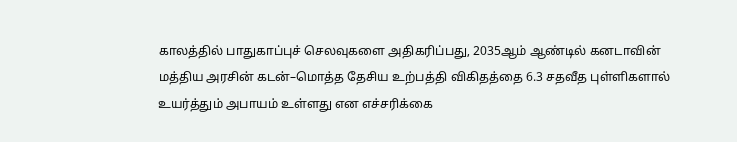காலத்தில் பாதுகாப்புச் செலவுகளை அதிகரிப்பது, 2035ஆம் ஆண்டில் கனடாவின் மத்திய அரசின் கடன்–மொத்த தேசிய உற்பத்தி விகிதத்தை 6.3 சதவீத புள்ளிகளால் உயர்த்தும் அபாயம் உள்ளது என எச்சரிக்கை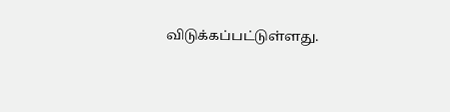விடுக்கப்பட்டுள்ளது.